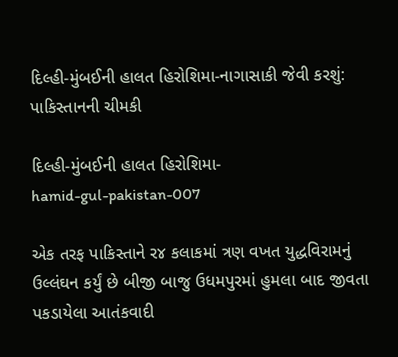દિલ્હી-મુંબઈની હાલત હિરોશિમા-નાગાસાકી જેવી કરશું: પાકિસ્તાનની ચીમકી

દિલ્હી-મુંબઈની હાલત હિરોશિમા-
hamid-gul-pakistan-007

એક તરફ પાકિસ્તાને ર૪ કલાકમાં ત્રણ વખત યુદ્ધવિરામનું ઉલ્લંઘન કર્યું છે બીજી બાજુ ઉધમપુરમાં હુમલા બાદ જીવતા પકડાયેલા આતંકવાદી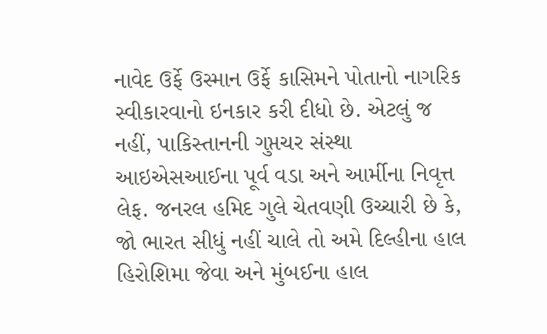નાવેદ ઉર્ફે ઉસ્માન ઉર્ફે કાસિમને પોતાનો નાગરિક સ્વીકારવાનો ઇનકાર કરી દીધો છે. એટલું જ નહીં, પાકિસ્તાનની ગુપ્તચર સંસ્થા આઇએસઆઈના પૂર્વ વડા અને આર્મીના નિવૃત્ત લેફ. જનરલ હમિદ ગુલે ચેતવણી ઉચ્ચારી છે કે, જો ભારત સીધું નહીં ચાલે તો અમે દિલ્હીના હાલ હિરોશિમા જેવા અને મુંબઈના હાલ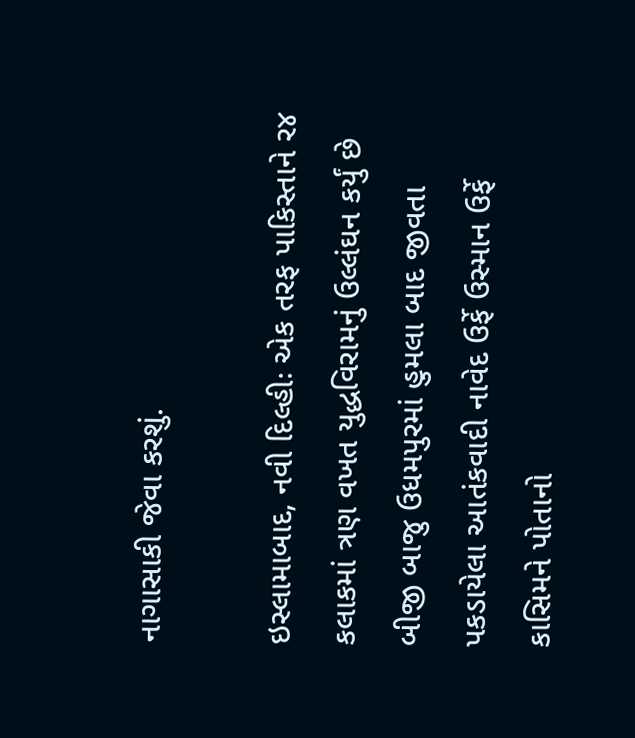નાગાસાકી જેવા કરશું.

ઇસ્લામાબાદ, નવી દિલ્હીઃ એક તરફ પાકિસ્તાને ર૪ કલાકમાં ત્રણ વખત યુદ્ધવિરામનું ઉલ્લંઘન કર્યું છે બીજી બાજુ ઉધમપુરમાં હુમલા બાદ જીવતા પકડાયેલા આતંકવાદી નાવેદ ઉર્ફે ઉસ્માન ઉર્ફે કાસિમને પોતાનો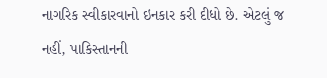નાગરિક સ્વીકારવાનો ઇનકાર કરી દીધો છે. એટલું જ નહીં, પાકિસ્તાનની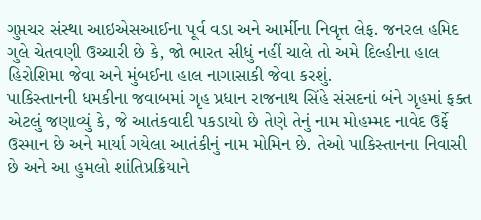ગુપ્તચર સંસ્થા આઇએસઆઈના પૂર્વ વડા અને આર્મીના નિવૃત્ત લેફ. જનરલ હમિદ ગુલે ચેતવણી ઉચ્ચારી છે કે, જો ભારત સીધું નહીં ચાલે તો અમે દિલ્હીના હાલ હિરોશિમા જેવા અને મુંબઈના હાલ નાગાસાકી જેવા કરશું.
પાકિસ્તાનની ધમકીના જવાબમાં ગૃહ પ્રધાન રાજનાથ સિંહે સંસદનાં બંને ગૃહમાં ફક્ત એટલું જણાવ્યું કે, જે આતંકવાદી પકડાયો છે તેણે તેનું નામ મોહમ્મદ નાવેદ ઉર્ફે ઉસ્માન છે અને માર્યા ગયેલા આતંકીનું નામ મોમિન છે. તેઓ પાકિસ્તાનના નિવાસી છે અને આ હુમલો શાંતિપ્રક્રિયાને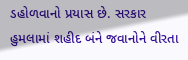ડહોળવાનો પ્રયાસ છે. સરકાર હુમલામાં શહીદ બંને જવાનોને વીરતા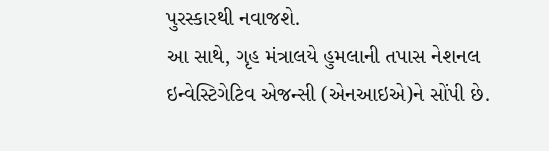પુરસ્કારથી નવાજશે.
આ સાથે, ગૃહ મંત્રાલયે હુમલાની તપાસ નેશનલ ઇન્વેસ્ટિગેટિવ એજન્સી (એનઆઇએ)ને સોંપી છે.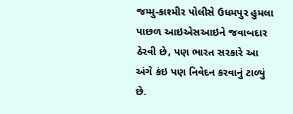જમ્મુ-કાશ્મીર પોલીસે ઉધમપુર હુમલા પાછળ આઇએસઆઇને જવાબદાર ઠેરવી છે, પણ ભારત સરકારે આ અંગે કંઇ પણ નિવેદન કરવાનું ટાળ્યું છે.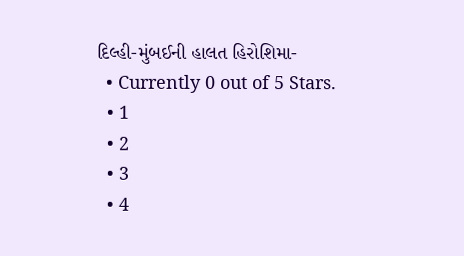દિલ્હી-મુંબઈની હાલત હિરોશિમા-
  • Currently 0 out of 5 Stars.
  • 1
  • 2
  • 3
  • 4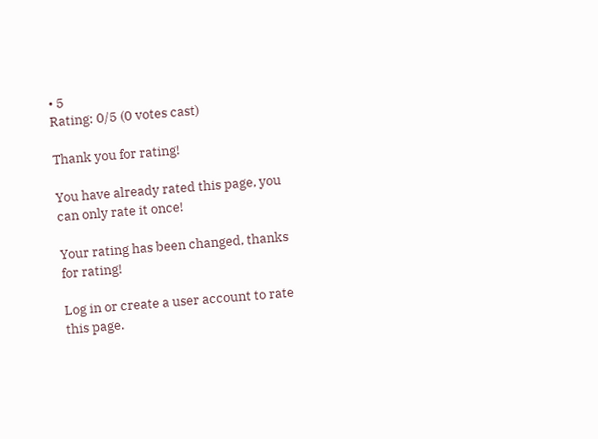• 5
Rating: 0/5 (0 votes cast)

Thank you for rating!

You have already rated this page, you can only rate it once!

Your rating has been changed, thanks for rating!

Log in or create a user account to rate this page.